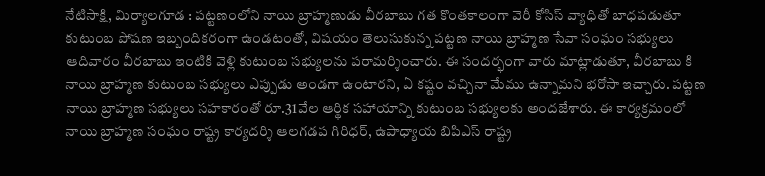నేటిసాక్షి, మిర్యాలగూడ : పట్టణంలోని నాయి బ్రాహ్మణుడు వీరబాబు గత కొంతకాలంగా వెరీ కోసిస్ వ్యాధితో బాధపడుతూ కుటుంబ పోషణ ఇబ్బందికరంగా ఉండటంతో, విషయం తెలుసుకున్న పట్టణ నాయి బ్రాహ్మణ సేవా సంఘం సభ్యులు ఆదివారం వీరబాబు ఇంటికి వెళ్లి కుటుంబ సభ్యులను పరామర్శించారు. ఈ సందర్భంగా వారు మాట్లాడుతూ, వీరబాబు కి నాయి బ్రాహ్మణ కుటుంబ సభ్యులు ఎప్పుడు అండగా ఉంటారని, ఏ కష్టం వచ్చినా మేము ఉన్నామని భరోసా ఇచ్చారు. పట్టణ నాయి బ్రాహ్మణ సభ్యులు సహకారంతో రూ.31వేల ఆర్థిక సహాయాన్ని కుటుంబ సభ్యులకు అందజేశారు. ఈ కార్యక్రమంలో నాయి బ్రాహ్మణ సంఘం రాష్ట్ర కార్యదర్శి ఆలగడప గిరిధర్, ఉపాధ్యాయ బిపిఎస్ రాష్ట్ర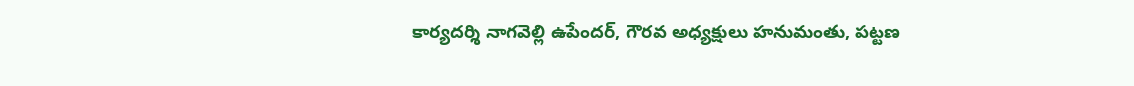కార్యదర్శి నాగవెల్లి ఉపేందర్, గౌరవ అధ్యక్షులు హనుమంతు, పట్టణ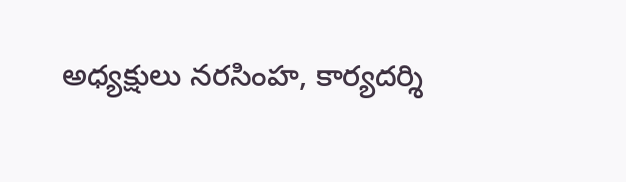అధ్యక్షులు నరసింహ, కార్యదర్శి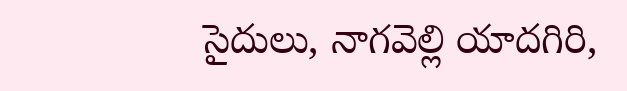సైదులు, నాగవెల్లి యాదగిరి,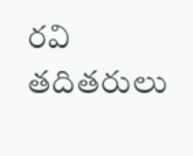రవి తదితరులు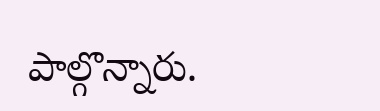పాల్గొన్నారు.